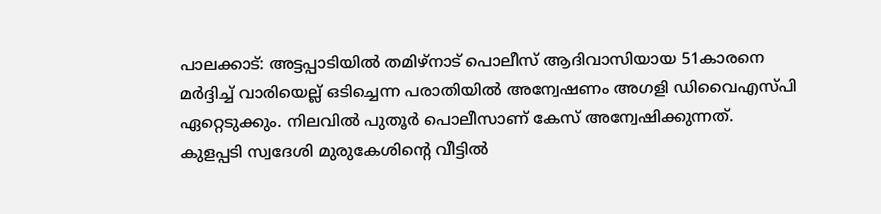പാലക്കാട്: അട്ടപ്പാടിയിൽ തമിഴ്നാട് പൊലീസ് ആദിവാസിയായ 51കാരനെ മർദ്ദിച്ച് വാരിയെല്ല് ഒടിച്ചെന്ന പരാതിയിൽ അന്വേഷണം അഗളി ഡിവൈഎസ്പി ഏറ്റെടുക്കും. നിലവിൽ പുതൂർ പൊലീസാണ് കേസ് അന്വേഷിക്കുന്നത്.
കുളപ്പടി സ്വദേശി മുരുകേശിന്റെ വീട്ടിൽ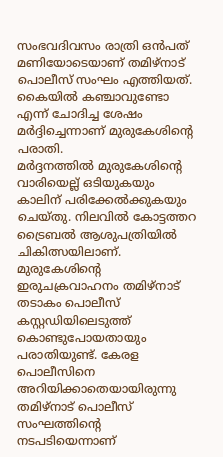സംഭവദിവസം രാത്രി ഒൻപത് മണിയോടെയാണ് തമിഴ്നാട് പൊലീസ് സംഘം എത്തിയത്. കൈയിൽ കഞ്ചാവുണ്ടോ എന്ന് ചോദിച്ച ശേഷം മർദ്ദിച്ചെന്നാണ് മുരുകേശിന്റെ പരാതി.
മർദ്ദനത്തിൽ മുരുകേശിന്റെ വാരിയെല്ല് ഒടിയുകയും കാലിന് പരിക്കേൽക്കുകയും ചെയ്തു. നിലവിൽ കോട്ടത്തറ ട്രൈബൽ ആശുപത്രിയിൽ ചികിത്സയിലാണ്.
മുരുകേശിന്റെ ഇരുചക്രവാഹനം തമിഴ്നാട് തടാകം പൊലീസ് കസ്റ്റഡിയിലെടുത്ത് കൊണ്ടുപോയതായും പരാതിയുണ്ട്. കേരള പൊലീസിനെ അറിയിക്കാതെയായിരുന്നു തമിഴ്നാട് പൊലീസ് സംഘത്തിന്റെ നടപടിയെന്നാണ്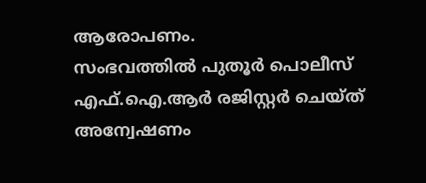ആരോപണം.
സംഭവത്തിൽ പുതൂർ പൊലീസ് എഫ്.ഐ.ആർ രജിസ്റ്റർ ചെയ്ത് അന്വേഷണം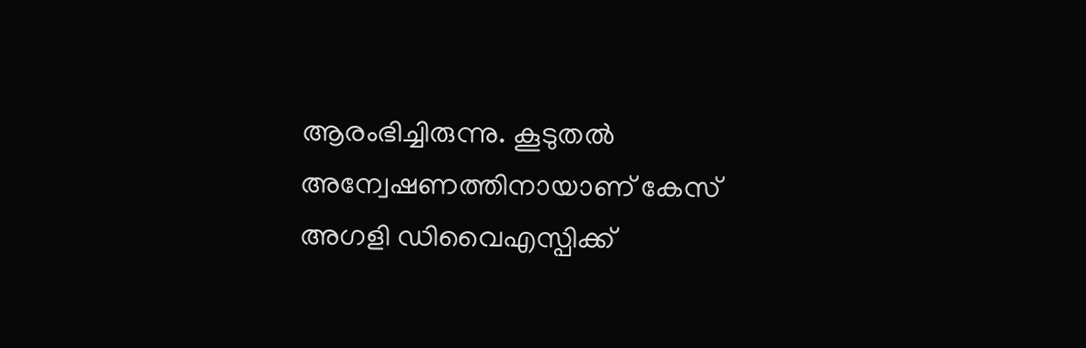ആരംഭിച്ചിരുന്നു. കൂടുതൽ അന്വേഷണത്തിനായാണ് കേസ് അഗളി ഡിവൈഎസ്പിക്ക്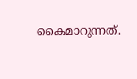കൈമാറുന്നത്.